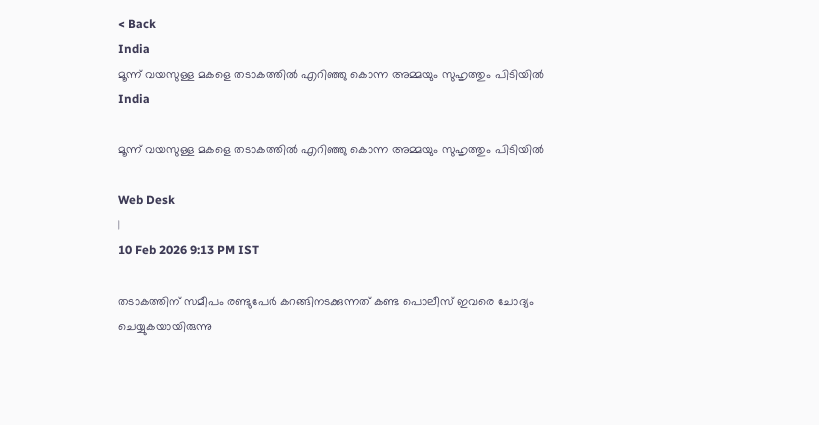< Back
India
മൂന്ന് വയസുള്ള മകളെ തടാകത്തില്‍ എറിഞ്ഞു കൊന്ന അമ്മയും സുഹൃത്തും പിടിയിൽ
India

മൂന്ന് വയസുള്ള മകളെ തടാകത്തില്‍ എറിഞ്ഞു കൊന്ന അമ്മയും സുഹൃത്തും പിടിയിൽ

Web Desk
|
10 Feb 2026 9:13 PM IST

തടാകത്തിന് സമീപം രണ്ടുപേർ കറങ്ങിനടക്കുന്നത് കണ്ട പൊലീസ് ഇവരെ ചോദ്യം ചെയ്യുകയായിരുന്നു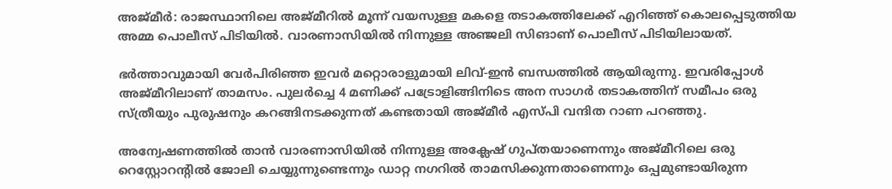അജ്മീർ: രാജസ്ഥാനിലെ അജ്മീറിൽ മൂന്ന് വയസുള്ള മകളെ തടാകത്തിലേക്ക് എറിഞ്ഞ് കൊലപ്പെടുത്തിയ അമ്മ പൊലീസ് പിടിയിൽ. വാരണാസിയിൽ നിന്നുള്ള അഞ്ജലി സിങാണ് പൊലീസ് പിടിയിലായത്.

ഭർത്താവുമായി വേർപിരിഞ്ഞ ഇവർ മറ്റൊരാളുമായി ലിവ്-ഇൻ ബന്ധത്തിൽ ആയിരുന്നു. ഇവരിപ്പോൾ അജ്മീറിലാണ് താമസം. പുലർച്ചെ 4 മണിക്ക് പട്രോളിങ്ങിനിടെ അന സാഗർ തടാകത്തിന് സമീപം ഒരു സ്ത്രീയും പുരുഷനും കറങ്ങിനടക്കുന്നത് കണ്ടതായി അജ്മീർ എസ്പി വന്ദിത റാണ പറഞ്ഞു.

അന്വേഷണത്തിൽ താൻ വാരണാസിയിൽ നിന്നുള്ള അക്ലേഷ് ഗുപ്തയാണെന്നും അജ്മീറിലെ ഒരു റെസ്റ്റോറന്റിൽ ജോലി ചെയ്യുന്നുണ്ടെന്നും ഡാറ്റ നഗറിൽ താമസിക്കുന്നതാണെന്നും ഒപ്പമുണ്ടായിരുന്ന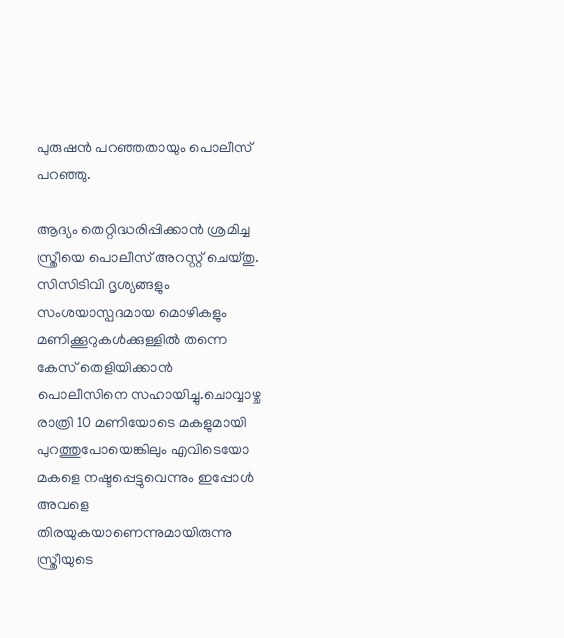പുരുഷൻ പറഞ്ഞതായും പൊലീസ് പറഞ്ഞു.

ആദ്യം തെറ്റിദ്ധരിപ്പിക്കാൻ ശ്രമിച്ച സ്ത്രീയെ പൊലീസ് അറസ്റ്റ് ചെയ്തു. സിസിടിവി ദൃശ്യങ്ങളും സംശയാസ്പദമായ മൊഴികളും മണിക്കൂറുകൾക്കുള്ളിൽ തന്നെ കേസ് തെളിയിക്കാൻ പൊലീസിനെ സഹായിച്ചു.ചൊവ്വാഴ്ച രാത്രി 10 മണിയോടെ മകളുമായി പുറത്തുപോയെങ്കിലും എവിടെയോ മകളെ നഷ്ടപ്പെട്ടുവെന്നും ഇപ്പോൾ അവളെ തിരയുകയാണെന്നുമായിരുന്നു സ്ത്രീയുടെ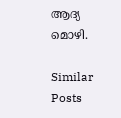ആദ്യ മൊഴി.

Similar Posts